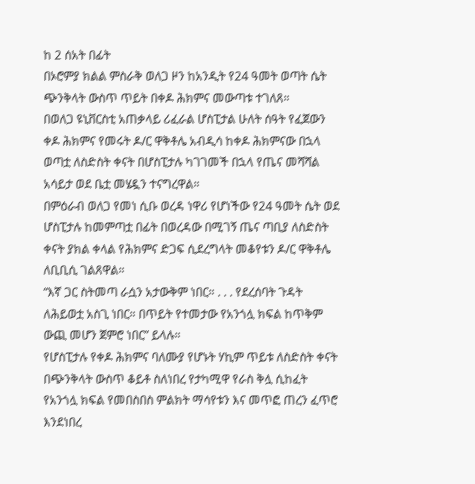ከ 2 ሰአት በፊት
በኦሮምያ ክልል ምስራቅ ወለጋ ዞን ከአንዲት የ24 ዓመት ወጣት ሴት ጭንቅላት ውስጥ ጥይት በቀዶ ሕክምና መውጣቱ ተገለጸ።
በወለጋ ዩኒቨርስቲ አጠቃላይ ሪፈራል ሆስፒታል ሁለት ሰዓት የፈጀውን ቀዶ ሕክምና የመሩት ዶ/ር ዋቅቶሌ አብዲሳ ከቀዶ ሕክምናው በኋላ ወጣቷ ለስድስት ቀናት በሆስፒታሉ ካገገመች በኋላ የጤና መሻሻል አሳይታ ወደ ቤቷ መሄዷን ተናግረዋል።
በምዕራብ ወለጋ የመነ ሲቡ ወረዳ ነዋሪ የሆነችው የ24 ዓመት ሴት ወደ ሆስፒታሉ ከመምጣቷ በፊት በወረዳው በሚገኝ ጤና ጣቢያ ለስድስት ቀናት ያክል ቀላል የሕክምና ድጋፍ ሲደረግላት መቆየቱን ዶ/ር ዋቅቶሌ ለቢቢሲ ገልጸዋል።
“እኛ ጋር ስትመጣ ራሷን አታውቅም ነበር። . . . የደረሰባት ጉዳት ለሕይወቷ አስጊ ነበር። በጥይት የተመታው የአንጎሏ ክፍል ከጥቅም ውጪ መሆን ጀምሮ ነበር” ይላሉ።
የሆስፒታሉ የቀዶ ሕክምና ባለሙያ የሆኑት ሃኪም ጥይቱ ለስድስት ቀናት በጭንቅላት ውስጥ ቆይቶ ስለነበረ የታካሚዋ የራስ ቅሏ ሲከፈት የአንጎሏ ክፍል የመበስበስ ምልክት ማሳየቱን እና መጥፎ ጠረን ፈጥሮ እንደነበረ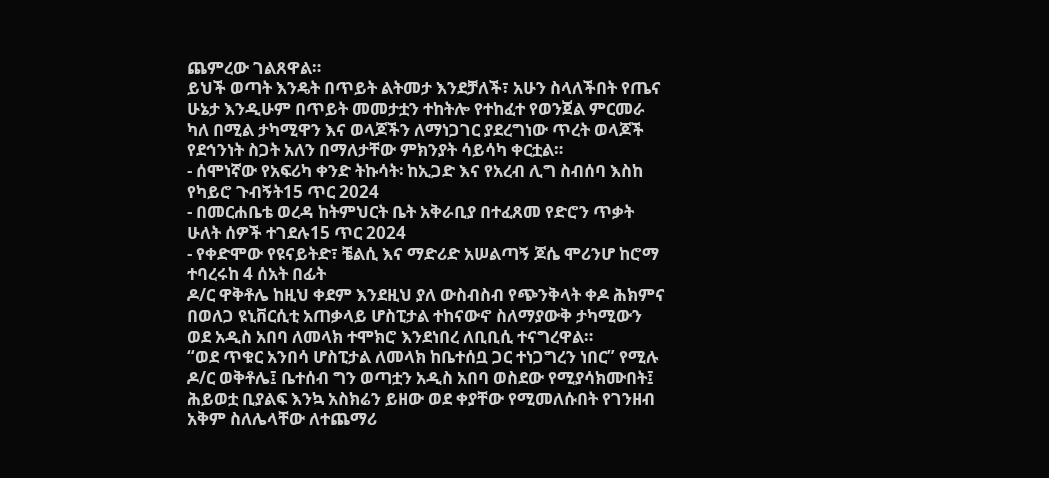ጨምረው ገልጸዋል።
ይህች ወጣት እንዴት በጥይት ልትመታ እንደቻለች፣ አሁን ስላለችበት የጤና ሁኔታ እንዲሁም በጥይት መመታቷን ተከትሎ የተከፈተ የወንጀል ምርመራ ካለ በሚል ታካሚዋን እና ወላጆችን ለማነጋገር ያደረግነው ጥረት ወላጆች የደኅንነት ስጋት አለን በማለታቸው ምክንያት ሳይሳካ ቀርቷል።
- ሰሞነኛው የአፍሪካ ቀንድ ትኩሳት፡ ከኢጋድ እና የአረብ ሊግ ስብሰባ እስከ የካይሮ ጉብኝት15 ጥር 2024
- በመርሐቤቴ ወረዳ ከትምህርት ቤት አቅራቢያ በተፈጸመ የድሮን ጥቃት ሁለት ሰዎች ተገደሉ15 ጥር 2024
- የቀድሞው የዩናይትድ፣ ቼልሲ እና ማድሪድ አሠልጣኝ ጆሴ ሞሪንሆ ከሮማ ተባረሩከ 4 ሰአት በፊት
ዶ/ር ዋቅቶሌ ከዚህ ቀደም እንደዚህ ያለ ውስብስብ የጭንቅላት ቀዶ ሕክምና በወለጋ ዩኒቨርሲቲ አጠቃላይ ሆስፒታል ተከናውኖ ስለማያውቅ ታካሚውን ወደ አዲስ አበባ ለመላክ ተሞክሮ እንደነበረ ለቢቢሲ ተናግረዋል።
“ወደ ጥቁር አንበሳ ሆስፒታል ለመላክ ከቤተሰቧ ጋር ተነጋግረን ነበር” የሚሉ ዶ/ር ወቅቶሌ፤ ቤተሰብ ግን ወጣቷን አዲስ አበባ ወስደው የሚያሳክሙበት፤ ሕይወቷ ቢያልፍ እንኳ አስክሬን ይዘው ወደ ቀያቸው የሚመለሱበት የገንዘብ አቅም ስለሌላቸው ለተጨማሪ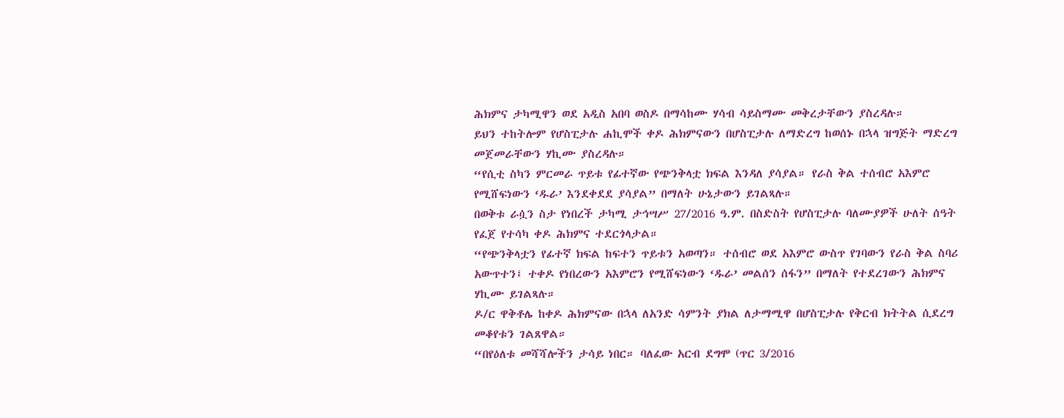ሕክምና ታካሚዋን ወደ አዲስ አበባ ወስዶ በማሳከሙ ሃሳብ ሳይስማሙ መቅረታቸውን ያስረዳሉ።
ይህን ተከትሎም የሆስፒታሉ ሐኪሞች ቀዶ ሕክምናውን በሆስፒታሉ ለማድረግ ከወሰኑ በኋላ ዝግጅት ማድረግ መጀመራቸውን ሃኪሙ ያስረዳሉ።
“የሲቲ ስካን ምርመራ ጥይቱ የፊተኛው የጭንቅላቷ ክፍል እንዳለ ያሳያል። የራስ ቅል ተሰብሮ አእምሮ የሚሸፍነውን ‘ዱራ’ እንደቀደደ ያሳያል” በማለት ሁኔታውን ይገልጻሉ።
በወቅቱ ራሷን ስታ የነበረች ታካሚ ታኅሣሥ 27/2016 ዓ.ም. በስድስት የሆስፒታሉ ባለሙያዎች ሁለት ሰዓት የፈጀ የተሳካ ቀዶ ሕክምና ተደርጎላታል።
“የጭንቅላቷን የፊተኛ ክፍል ከፍተን ጥይቱን አወጣን። ተሰብሮ ወደ አእምሮ ውስጥ የገባውን የራስ ቅል ስባሪ አውጥተን፤ ተቀዶ የነበረውን አእምሮን የሚሸፍነውን ‘ዱራ’ መልሰን ሰፋን” በማለት የተደረገውን ሕክምና ሃኪሙ ይገልጻሉ።
ዶ/ር ዋቅቶሌ ከቀዶ ሕክምናው በኋላ ለአንድ ሳምንት ያክል ለታማሚዋ በሆስፒታሉ የቅርብ ክትትል ሲደረግ መቆየቱን ገልጸዋል።
“በየዕለቱ መሻሻሎችን ታሳይ ነበር። ባለፈው አርብ ደግሞ (ጥር 3/2016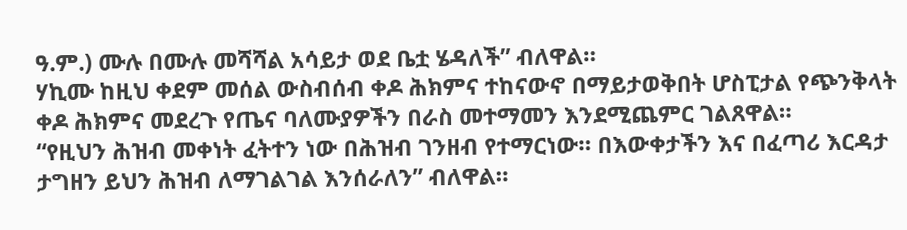ዓ.ም.) ሙሉ በሙሉ መሻሻል አሳይታ ወደ ቤቷ ሄዳለች” ብለዋል።
ሃኪሙ ከዚህ ቀደም መሰል ውስብሰብ ቀዶ ሕክምና ተከናውኖ በማይታወቅበት ሆስፒታል የጭንቅላት ቀዶ ሕክምና መደረጉ የጤና ባለሙያዎችን በራስ መተማመን እንደሚጨምር ገልጸዋል።
“የዚህን ሕዝብ መቀነት ፈትተን ነው በሕዝብ ገንዘብ የተማርነው። በእውቀታችን እና በፈጣሪ እርዳታ ታግዘን ይህን ሕዝብ ለማገልገል እንሰራለን” ብለዋል።